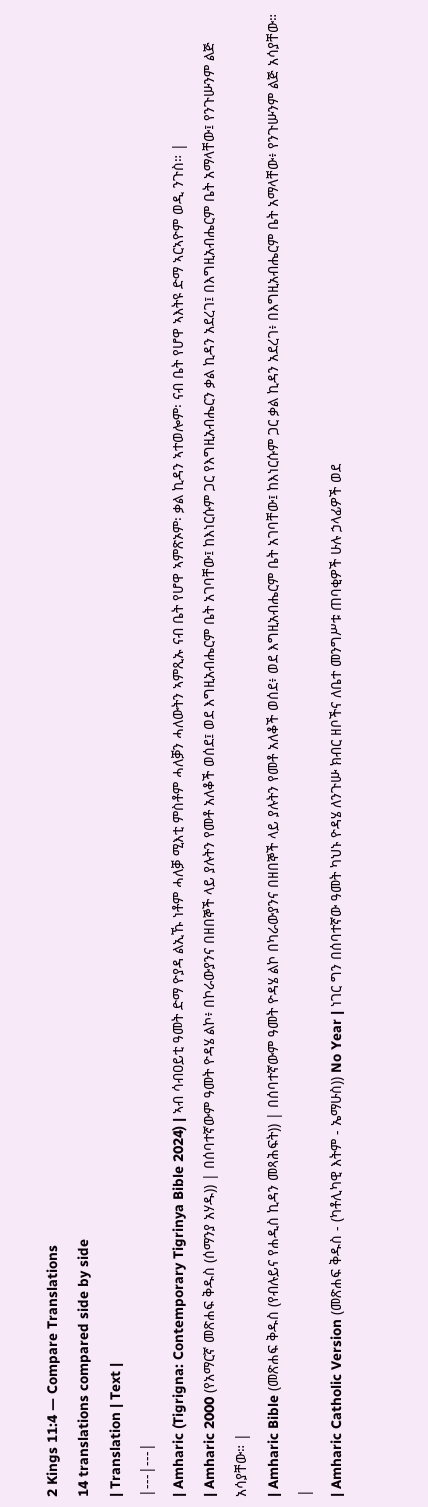2 Kings 11:4 — Compare Translations
14 translations compared side by side
| Translation | Text |
|---|---|
| Amharic (Tigrigna: Contemporary Tigrinya Bible 2024) | ኣብ ሳብዐይቲ ዓመት ድማ ዮያዳ ልኢኹ ነቶም ሓለቓ ሚእቲ ምስቶም ሓለቓን ሓለውትን ኣምጺኡ ናብ ቤት የሆዋ ኣምጽኦም፡ ቃል ኪዳን ኣተወሎም፡ ናብ ቤት የሆዋ ኣእትዩ ድማ ኣርኣዮም ወዲ ንጉስ። |
| Amharic 2000 (የአማርኛ መጽሐፍ ቅዱስ (ሰማንያ አሃዱ)) | በሰባተኛውም ዓመት ዮዳሄ ልኮ፥ በኮራውያንና በዘበኞች ላይ ያሉትን የመቶ አለቆች ወሰደ፤ ወደ እግዚአብሔርም ቤት አገባቸው፤ ከእነርሱም ጋር የእግዚአብሔርን ቃል ኪዳን አደረገ፤ በእግዚአብሔርም ቤት አማላቸው፤ የንጉሡንም ልጅ አሳያቸው። |
| Amharic Bible (መጽሐፍ ቅዱስ (የብሉይና የሐዲስ ኪዳን መጻሕፍት)) | በሰባተኛውም ዓመት ዮዳሄ ልኮ በካራውያንና በዘበኞች ላይ ያሉትን የመቶ አለቆች ወሰደ፥ ወደ እግዚአብሔርም ቤት አገባቸው፤ ከእነርሱም ጋር ቃል ኪዳን አደረገ፥ በእግዚአብሔርም ቤት አማላቸው፥ የንጉሡንም ልጅ አሳያቸው። |
| Amharic Catholic Version (መጽሐፍ ቅዱስ - (ካቶሊካዊ እትም - ኤማሁስ)) No Year | ነገር ግን በሰባተኛው ዓመት ካህኑ ዮዳሄ ለንጉሡ ክብር ዘቦችና ለቤተ መንግሥቱ ጠባቂዎች ሁሉ ኃላፊዎች ወደ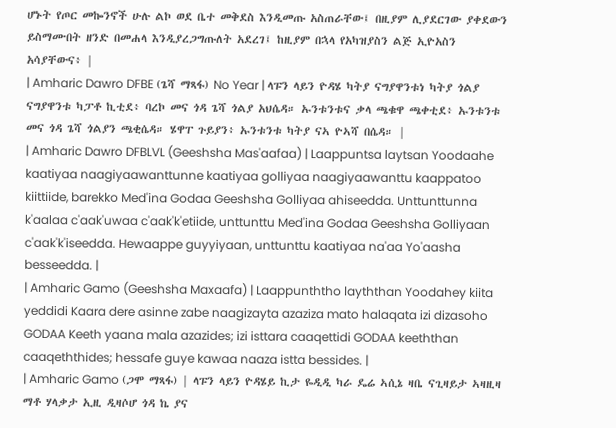ሆኑት የጦር መኰንኖች ሁሉ ልኮ ወደ ቤተ መቅደስ እንዲመጡ አስጠራቸው፤ በዚያም ሊያደርገው ያቀደውን ይስማሙበት ዘንድ በመሐላ እንዲያረጋግጡለት አደረገ፤ ከዚያም በኋላ የአካዝያስን ልጅ ኢዮአስን አሳያቸውና፥ |
| Amharic Dawro DFBE (ጌሻ ማጻፋ) No Year | ላፑን ላይን ዮዳሄ ካትያ ናግያዋንቱነ ካትያ ጎልያ ናግያዋንቱ ካፓቶ ኪቲደ፥ ባረኮ መና ጎዳ ጌሻ ጎልያ አህሴዳ። ኡንቱንቱና ቃላ ጫቁዋ ጫቀቲደ፥ ኡንቱንቱ መና ጎዳ ጌሻ ጎልያን ጫቂሴዳ። ሄዋፐ ጉይያን፥ ኡንቱንቱ ካትያ ናኣ ዮኣሻ በሴዳ። |
| Amharic Dawro DFBLVL (Geeshsha Mas'aafaa) | Laappuntsa laytsan Yoodaahe kaatiyaa naagiyaawanttunne kaatiyaa golliyaa naagiyaawanttu kaappatoo kiittiide, barekko Med'ina Godaa Geeshsha Golliyaa ahiseedda. Unttunttunna k'aalaa c'aak'uwaa c'aak'k'etiide, unttunttu Med'ina Godaa Geeshsha Golliyaan c'aak'k'iseedda. Hewaappe guyyiyaan, unttunttu kaatiyaa na'aa Yo'aasha besseedda. |
| Amharic Gamo (Geeshsha Maxaafa) | Laappunththo layththan Yoodahey kiita yeddidi Kaara dere asinne zabe naagizayta azaziza mato halaqata izi dizasoho GODAA Keeth yaana mala azazides; izi isttara caaqettidi GODAA keeththan caaqeththides; hessafe guye kawaa naaza istta bessides. |
| Amharic Gamo (ጋሞ ማጻፋ) | ላፑን ላይን ዮዳሄይ ኪታ ዬዲዲ ካራ ዴሬ ኣሲኔ ዛቤ ናጊዛይታ ኣዛዚዛ ማቶ ሃላቃታ ኢዚ ዲዛሶሆ ጎዳ ኬ ያና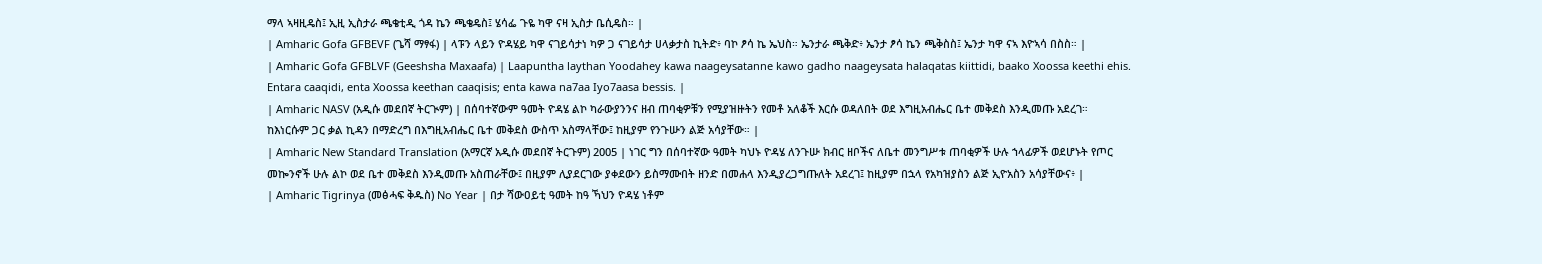ማላ ኣዛዚዴስ፤ ኢዚ ኢስታራ ጫቄቲዲ ጎዳ ኬን ጫቄዴስ፤ ሄሳፌ ጉዬ ካዋ ናዛ ኢስታ ቤሲዴስ። |
| Amharic Gofa GFBEVF (ጌሻ ማፃፋ) | ላፑን ላይን ዮዳሄይ ካዋ ናገይሳታነ ካዎ ጋ ናገይሳታ ሀላቃታስ ኪትድ፥ ባኮ ፆሳ ኬ ኤህስ። ኤንታራ ጫቅድ፥ ኤንታ ፆሳ ኬን ጫቅስስ፤ ኤንታ ካዋ ናኣ እዮኣሳ በስስ። |
| Amharic Gofa GFBLVF (Geeshsha Maxaafa) | Laapuntha laythan Yoodahey kawa naageysatanne kawo gadho naageysata halaqatas kiittidi, baako Xoossa keethi ehis. Entara caaqidi, enta Xoossa keethan caaqisis; enta kawa na7aa Iyo7aasa bessis. |
| Amharic NASV (አዲሱ መደበኛ ትርጒም) | በሰባተኛውም ዓመት ዮዳሄ ልኮ ካራውያንንና ዘብ ጠባቂዎቹን የሚያዝዙትን የመቶ አለቆች እርሱ ወዳለበት ወደ እግዚአብሔር ቤተ መቅደስ እንዲመጡ አደረገ። ከእነርሱም ጋር ቃል ኪዳን በማድረግ በእግዚአብሔር ቤተ መቅደስ ውስጥ አስማላቸው፤ ከዚያም የንጉሡን ልጅ አሳያቸው። |
| Amharic New Standard Translation (አማርኛ አዲሱ መደበኛ ትርጉም) 2005 | ነገር ግን በሰባተኛው ዓመት ካህኑ ዮዳሄ ለንጉሡ ክብር ዘቦችና ለቤተ መንግሥቱ ጠባቂዎች ሁሉ ኀላፊዎች ወደሆኑት የጦር መኰንኖች ሁሉ ልኮ ወደ ቤተ መቅደስ እንዲመጡ አስጠራቸው፤ በዚያም ሊያደርገው ያቀደውን ይስማሙበት ዘንድ በመሐላ እንዲያረጋግጡለት አደረገ፤ ከዚያም በኋላ የአካዝያስን ልጅ ኢዮአስን አሳያቸውና፥ |
| Amharic Tigrinya (መፅሓፍ ቅዱስ) No Year | በታ ሻውዐይቲ ዓመት ከዓ ኻህን ዮዳሄ ነቶም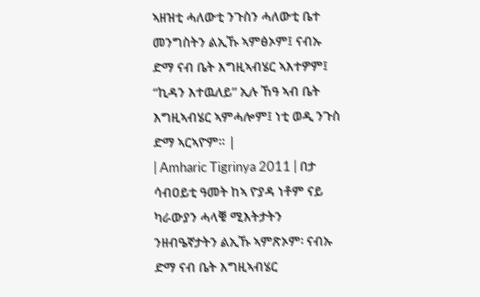ኣዘዝቲ ሓለውቲ ንጉስን ሓለውቲ ቤተ መንግስትን ልኢኹ ኣምፅኦም፤ ናብኡ ድማ ናብ ቤት እግዚኣብሄር ኣእተዎም፤ “ኪዳን እተዉለይ” ኢሉ ኸዓ ኣብ ቤት እግዚኣብሄር ኣምሓሎም፤ ነቲ ወዲ ንጉስ ድማ ኣርኣዮም። |
| Amharic Tigrinya 2011 | በታ ሳብዐይቲ ዓመት ከኣ ዮያዳ ነቶም ናይ ካራውያን ሓላቑ ሚእትታትን ንዘብዔኛታትን ልኢኹ ኣምጽኦም፡ ናብኡ ድማ ናብ ቤት እግዚኣብሄር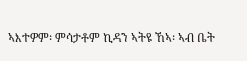ኣእተዎም፡ ምሳታቶም ኪዳን ኣትዩ ኸኣ፡ ኣብ ቤት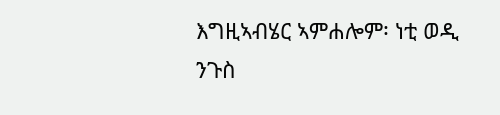እግዚኣብሄር ኣምሐሎም፡ ነቲ ወዲ ንጉስ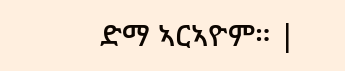ድማ ኣርኣዮም። |